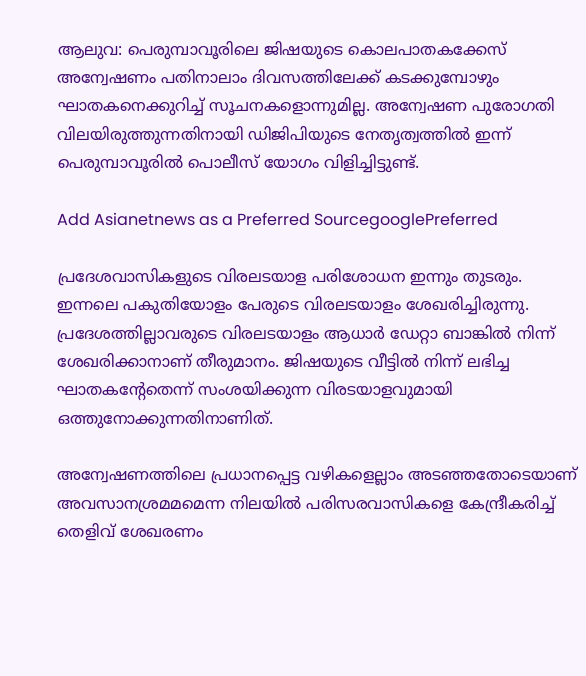ആലുവ: പെരുമ്പാവൂരിലെ ജിഷയുടെ കൊലപാതകക്കേസ് അന്വേഷണം പതിനാലാം ദിവസത്തിലേക്ക് കടക്കുമ്പോഴും ഘാതകനെക്കുറിച്ച് സൂചനകളൊന്നുമില്ല. അന്വേഷണ പുരോഗതി വിലയിരുത്തുന്നതിനായി ഡിജിപിയുടെ നേതൃത്വത്തിൽ ഇന്ന് പെരുമ്പാവൂരില്‍ പൊലീസ് യോഗം വിളിച്ചിട്ടുണ്ട്.

Add Asianetnews as a Preferred SourcegooglePreferred

പ്രദേശവാസികളുടെ വിരലടയാള പരിശോധന ഇന്നും തുടരും. ഇന്നലെ പകുതിയോളം പേരുടെ വിരലടയാളം ശേഖരിച്ചിരുന്നു. പ്രദേശത്തില്ലാവരുടെ വിരലടയാളം ആധാർ ഡേറ്റാ ബാങ്കിൽ നിന്ന് ശേഖരിക്കാനാണ് തീരുമാനം. ജിഷയുടെ വീട്ടിൽ നിന്ന് ലഭിച്ച ഘാതകന്‍റേതെന്ന് സംശയിക്കുന്ന വിരടയാളവുമായി ഒത്തുനോക്കുന്നതിനാണിത്.

അന്വേഷണത്തിലെ പ്രധാനപ്പെട്ട വഴികളെല്ലാം അടഞ്ഞതോടെയാണ് അവസാനശ്രമമമെന്ന നിലയിൽ പരിസരവാസികളെ കേന്ദ്രീകരിച്ച് തെളിവ് ശേഖരണം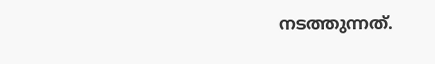നടത്തുന്നത്.